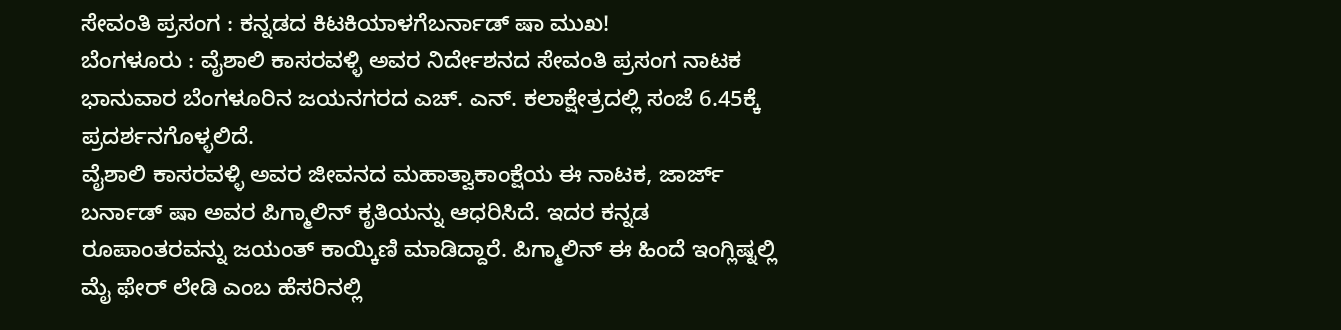ಸೇವಂತಿ ಪ್ರಸಂಗ : ಕನ್ನಡದ ಕಿಟಕಿಯಾಳಗೆಬರ್ನಾಡ್ ಷಾ ಮುಖ!
ಬೆಂಗಳೂರು : ವೈಶಾಲಿ ಕಾಸರವಳ್ಳಿ ಅವರ ನಿರ್ದೇಶನದ ಸೇವಂತಿ ಪ್ರಸಂಗ ನಾಟಕ ಭಾನುವಾರ ಬೆಂಗಳೂರಿನ ಜಯನಗರದ ಎಚ್. ಎನ್. ಕಲಾಕ್ಷೇತ್ರದಲ್ಲಿ ಸಂಜೆ 6.45ಕ್ಕೆ ಪ್ರದರ್ಶನಗೊಳ್ಳಲಿದೆ.
ವೈಶಾಲಿ ಕಾಸರವಳ್ಳಿ ಅವರ ಜೀವನದ ಮಹಾತ್ವಾಕಾಂಕ್ಷೆಯ ಈ ನಾಟಕ, ಜಾರ್ಜ್ ಬರ್ನಾಡ್ ಷಾ ಅವರ ಪಿಗ್ಮಾಲಿನ್ ಕೃತಿಯನ್ನು ಆಧರಿಸಿದೆ. ಇದರ ಕನ್ನಡ ರೂಪಾಂತರವನ್ನು ಜಯಂತ್ ಕಾಯ್ಕಿಣಿ ಮಾಡಿದ್ದಾರೆ. ಪಿಗ್ಮಾಲಿನ್ ಈ ಹಿಂದೆ ಇಂಗ್ಲಿಷ್ನಲ್ಲಿ ಮೈ ಫೇರ್ ಲೇಡಿ ಎಂಬ ಹೆಸರಿನಲ್ಲಿ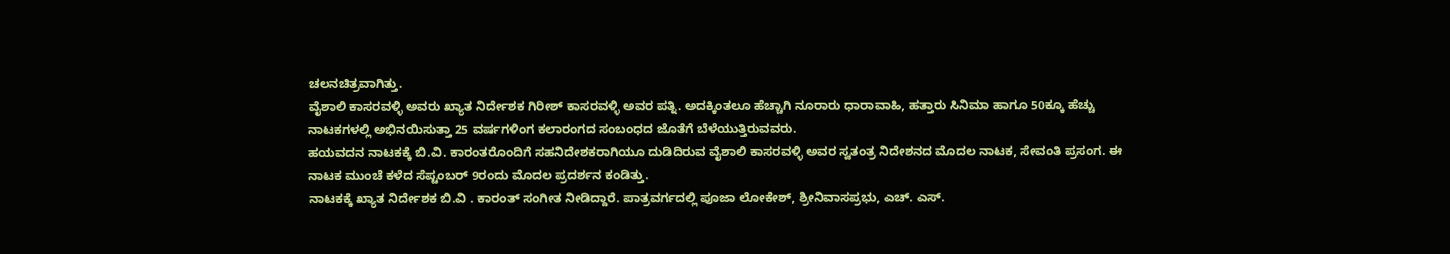ಚಲನಚಿತ್ರವಾಗಿತ್ತು.
ವೈಶಾಲಿ ಕಾಸರವಳ್ಳಿ ಅವರು ಖ್ಯಾತ ನಿರ್ದೇಶಕ ಗಿರೀಶ್ ಕಾಸರವಳ್ಳಿ ಅವರ ಪತ್ನಿ. ಅದಕ್ಕಿಂತಲೂ ಹೆಚ್ಚಾಗಿ ನೂರಾರು ಧಾರಾವಾಹಿ, ಹತ್ತಾರು ಸಿನಿಮಾ ಹಾಗೂ 50ಕ್ಕೂ ಹೆಚ್ಚು ನಾಟಕಗಳಲ್ಲಿ ಅಭಿನಯಿಸುತ್ತಾ 25 ವರ್ಷಗಳಿಂಗ ಕಲಾರಂಗದ ಸಂಬಂಧದ ಜೊತೆಗೆ ಬೆಳೆಯುತ್ತಿರುವವರು.
ಹಯವದನ ನಾಟಕಕ್ಕೆ ಬಿ.ವಿ. ಕಾರಂತರೊಂದಿಗೆ ಸಹನಿದೇಶಕರಾಗಿಯೂ ದುಡಿದಿರುವ ವೈಶಾಲಿ ಕಾಸರವಳ್ಳಿ ಅವರ ಸ್ವತಂತ್ರ ನಿದೇಶನದ ಮೊದಲ ನಾಟಕ, ಸೇವಂತಿ ಪ್ರಸಂಗ. ಈ ನಾಟಕ ಮುಂಚೆ ಕಳೆದ ಸೆಪ್ಟಂಬರ್ 9ರಂದು ಮೊದಲ ಪ್ರದರ್ಶನ ಕಂಡಿತ್ತು.
ನಾಟಕಕ್ಕೆ ಖ್ಯಾತ ನಿರ್ದೇಶಕ ಬಿ.ವಿ . ಕಾರಂತ್ ಸಂಗೀತ ನೀಡಿದ್ದಾರೆ. ಪಾತ್ರವರ್ಗದಲ್ಲಿ ಪೂಜಾ ಲೋಕೇಶ್, ಶ್ರೀನಿವಾಸಪ್ರಭು, ಎಚ್. ಎಸ್.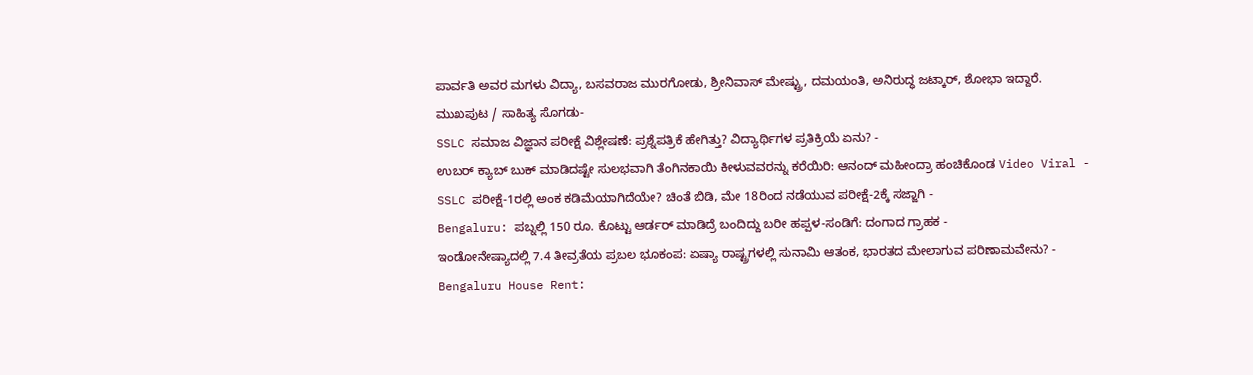ಪಾರ್ವತಿ ಅವರ ಮಗಳು ವಿದ್ಯಾ, ಬಸವರಾಜ ಮುರಗೋಡು, ಶ್ರೀನಿವಾಸ್ ಮೇಷ್ಟ್ರು, ದಮಯಂತಿ, ಅನಿರುದ್ಧ ಜಟ್ಕಾರ್, ಶೋಭಾ ಇದ್ದಾರೆ.
ಮುಖಪುಟ / ಸಾಹಿತ್ಯ ಸೊಗಡು-
SSLC ಸಮಾಜ ವಿಜ್ಞಾನ ಪರೀಕ್ಷೆ ವಿಶ್ಲೇಷಣೆ: ಪ್ರಶ್ನೆಪತ್ರಿಕೆ ಹೇಗಿತ್ತು? ವಿದ್ಯಾರ್ಥಿಗಳ ಪ್ರತಿಕ್ರಿಯೆ ಏನು? -
ಉಬರ್ ಕ್ಯಾಬ್ ಬುಕ್ ಮಾಡಿದಷ್ಟೇ ಸುಲಭವಾಗಿ ತೆಂಗಿನಕಾಯಿ ಕೀಳುವವರನ್ನು ಕರೆಯಿರಿ: ಆನಂದ್ ಮಹೀಂದ್ರಾ ಹಂಚಿಕೊಂಡ Video Viral -
SSLC ಪರೀಕ್ಷೆ-1ರಲ್ಲಿ ಅಂಕ ಕಡಿಮೆಯಾಗಿದೆಯೇ? ಚಿಂತೆ ಬಿಡಿ, ಮೇ 18ರಿಂದ ನಡೆಯುವ ಪರೀಕ್ಷೆ-2ಕ್ಕೆ ಸಜ್ಜಾಗಿ -
Bengaluru: ಪಬ್ನಲ್ಲಿ 150 ರೂ. ಕೊಟ್ಟು ಆರ್ಡರ್ ಮಾಡಿದ್ರೆ ಬಂದಿದ್ದು ಬರೀ ಹಪ್ಪಳ-ಸಂಡಿಗೆ: ದಂಗಾದ ಗ್ರಾಹಕ -
ಇಂಡೋನೇಷ್ಯಾದಲ್ಲಿ 7.4 ತೀವ್ರತೆಯ ಪ್ರಬಲ ಭೂಕಂಪ: ಏಷ್ಯಾ ರಾಷ್ಟ್ರಗಳಲ್ಲಿ ಸುನಾಮಿ ಆತಂಕ, ಭಾರತದ ಮೇಲಾಗುವ ಪರಿಣಾಮವೇನು? -
Bengaluru House Rent: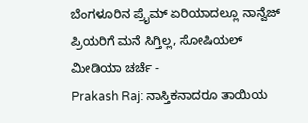ಬೆಂಗಳೂರಿನ ಪ್ರೈಮ್ ಏರಿಯಾದಲ್ಲೂ ನಾನ್ವೆಜ್ ಪ್ರಿಯರಿಗೆ ಮನೆ ಸಿಗ್ತಿಲ್ಲ, ಸೋಷಿಯಲ್ ಮೀಡಿಯಾ ಚರ್ಚೆ -
Prakash Raj: ನಾಸ್ತಿಕನಾದರೂ ತಾಯಿಯ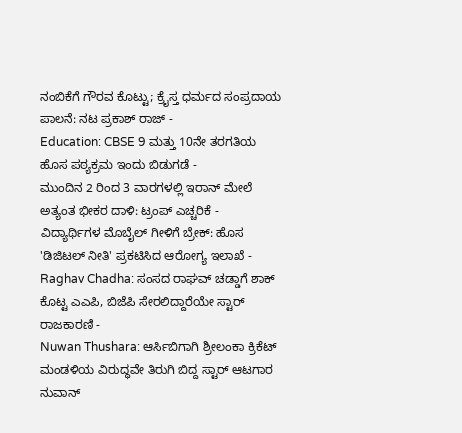ನಂಬಿಕೆಗೆ ಗೌರವ ಕೊಟ್ಟು; ಕ್ರೈಸ್ತ ಧರ್ಮದ ಸಂಪ್ರದಾಯ ಪಾಲನೆ: ನಟ ಪ್ರಕಾಶ್ ರಾಜ್ -
Education: CBSE 9 ಮತ್ತು 10ನೇ ತರಗತಿಯ ಹೊಸ ಪಠ್ಯಕ್ರಮ ಇಂದು ಬಿಡುಗಡೆ -
ಮುಂದಿನ 2 ರಿಂದ 3 ವಾರಗಳಲ್ಲಿ ಇರಾನ್ ಮೇಲೆ ಅತ್ಯಂತ ಭೀಕರ ದಾಳಿ: ಟ್ರಂಪ್ ಎಚ್ಚರಿಕೆ -
ವಿದ್ಯಾರ್ಥಿಗಳ ಮೊಬೈಲ್ ಗೀಳಿಗೆ ಬ್ರೇಕ್: ಹೊಸ 'ಡಿಜಿಟಲ್ ನೀತಿ' ಪ್ರಕಟಿಸಿದ ಆರೋಗ್ಯ ಇಲಾಖೆ -
Raghav Chadha: ಸಂಸದ ರಾಘವ್ ಚಡ್ಡಾಗೆ ಶಾಕ್ ಕೊಟ್ಟ ಎಎಪಿ, ಬಿಜೆಪಿ ಸೇರಲಿದ್ದಾರೆಯೇ ಸ್ಟಾರ್ ರಾಜಕಾರಣಿ -
Nuwan Thushara: ಆರ್ಸಿಬಿಗಾಗಿ ಶ್ರೀಲಂಕಾ ಕ್ರಿಕೆಟ್ ಮಂಡಳಿಯ ವಿರುದ್ಧವೇ ತಿರುಗಿ ಬಿದ್ದ ಸ್ಟಾರ್ ಆಟಗಾರ ನುವಾನ್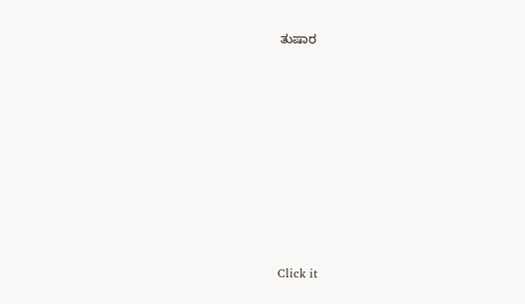ತುಷಾರ












Click it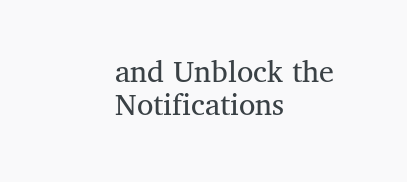and Unblock the Notifications